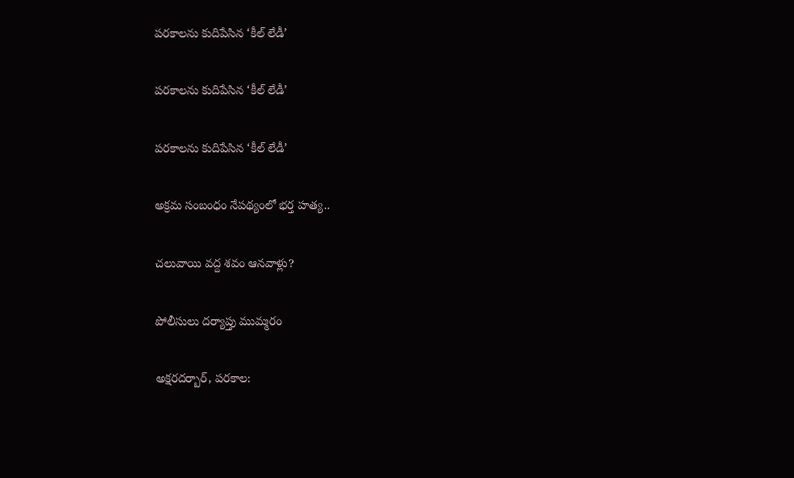పరకాలను కుదిపేసిన ‘కీల్ లేడీ’

పరకాలను కుదిపేసిన ‘కీల్ లేడీ’

పరకాలను కుదిపేసిన ‘కీల్ లేడీ’

అక్రమ సంబంధం నేపథ్యంలో భర్త హత్య..

చలువాయి వద్ద శవం ఆనవాళ్లు?

పోలీసులు దర్యాప్తు ముమ్మరం

అక్షరదర్బార్, పరకాల: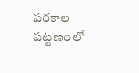పరకాల పట్టణంలో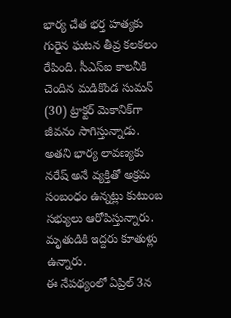భార్య చేత భర్త హత్యకు గురైన ఘటన తీవ్ర కలకలం రేపింది. సీఎస్ఐ కాలనీకి చెందిన మడికొండ సుమన్ (30) ట్రాక్టర్ మెకానిక్‌గా జీవనం సాగిస్తున్నాడు. అతని భార్య లావణ్యకు నరేష్ అనే వ్యక్తితో అక్రమ సంబంధం ఉన్నట్లు కుటుంబ సభ్యులు ఆరోపిస్తున్నారు. మృతుడికి ఇద్దరు కూతుళ్లు ఉన్నారు.
ఈ నేపథ్యంలో ఏప్రిల్ 3న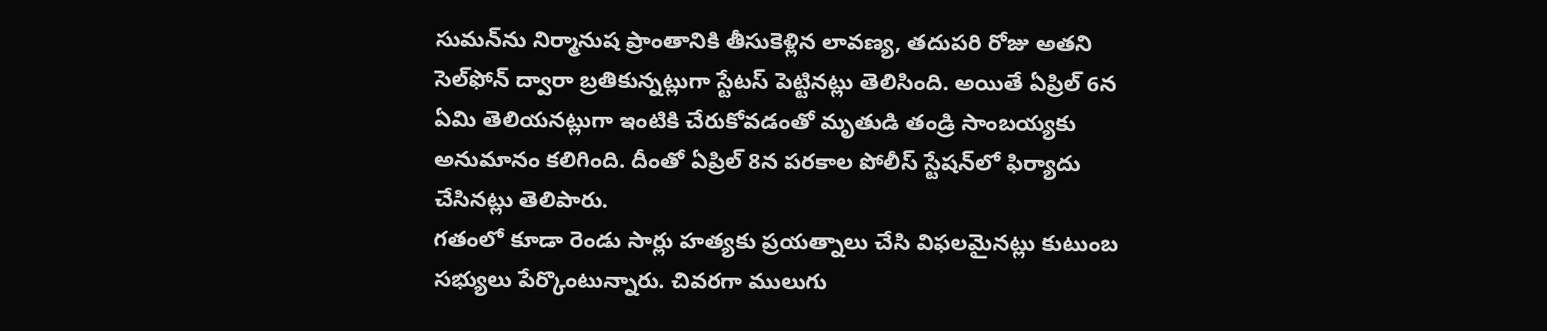సుమన్‌ను నిర్మానుష ప్రాంతానికి తీసుకెళ్లిన లావణ్య, తదుపరి రోజు అతని సెల్‌ఫోన్ ద్వారా బ్రతికున్నట్లుగా స్టేటస్ పెట్టినట్లు తెలిసింది. అయితే ఏప్రిల్ 6న ఏమి తెలియనట్లుగా ఇంటికి చేరుకోవడంతో మృతుడి తండ్రి సాంబయ్యకు అనుమానం కలిగింది. దీంతో ఏప్రిల్ 8న పరకాల పోలీస్ స్టేషన్‌లో ఫిర్యాదు చేసినట్లు తెలిపారు.
గతంలో కూడా రెండు సార్లు హత్యకు ప్రయత్నాలు చేసి విఫలమైనట్లు కుటుంబ సభ్యులు పేర్కొంటున్నారు. చివరగా ములుగు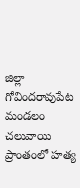జిల్లా గోవిందరావుపేట మండలం చలువాయి ప్రాంతంలో హత్య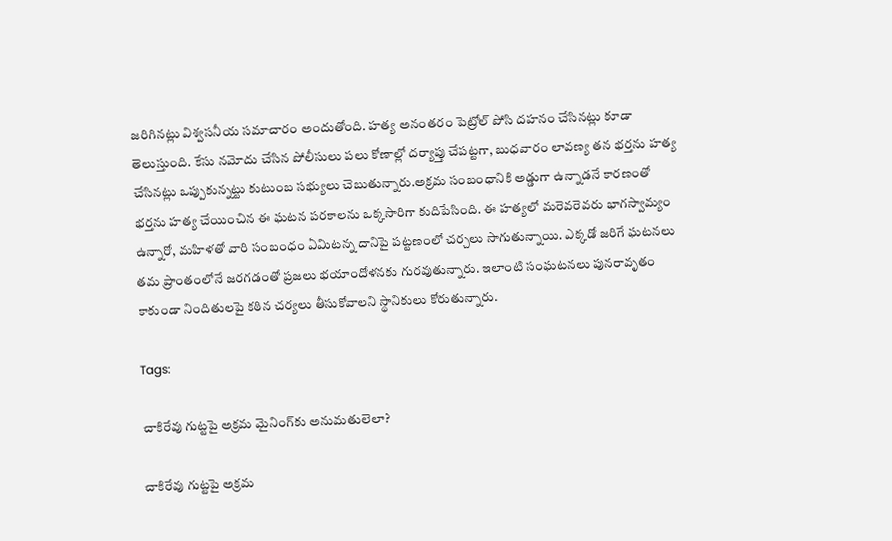జరిగినట్లు విశ్వసనీయ సమాచారం అందుతోంది. హత్య అనంతరం పెట్రోల్ పోసి దహనం చేసినట్లు కూడా తెలుస్తుంది. కేసు నమోదు చేసిన పోలీసులు పలు కోణాల్లో దర్యాప్తు చేపట్టగా, బుధవారం లావణ్య తన భర్తను హత్య చేసినట్లు ఒప్పుకున్నట్టు కుటుంబ సభ్యులు చెబుతున్నారు.అక్రమ సంబంధానికి అడ్డుగా ఉన్నాడనే కారణంతో భర్తను హత్య చేయించిన ఈ ఘటన పరకాలను ఒక్కసారిగా కుదిపేసింది. ఈ హత్యలో మరెవరెవరు భాగస్వామ్యం ఉన్నారో, మహిళతో వారి సంబంధం ఏమిటన్న దానిపై పట్టణంలో చర్చలు సాగుతున్నాయి. ఎక్కడో జరిగే ఘటనలు తమ ప్రాంతంలోనే జరగడంతో ప్రజలు భయాందోళనకు గురవుతున్నారు. ఇలాంటి సంఘటనలు పునరావృతం కాకుండా నిందితులపై కఠిన చర్యలు తీసుకోవాలని స్థానికులు కోరుతున్నారు.

Tags:

చాకిరేవు గుట్టపై అక్రమ మైనింగ్‌కు అనుమతులెలా?

చాకిరేవు గుట్టపై అక్రమ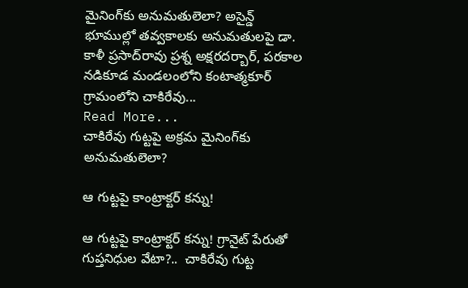మైనింగ్‌కు అనుమతులెలా? అసైన్డ్‌ భూముల్లో తవ్వకాలకు అనుమతులపై డా. కాళీ ప్రసాద్‌రావు ప్రశ్న అక్షరదర్బార్, పరకాల నడికూడ మండలంలోని కంటాత్మకూర్‌ గ్రామంలోని చాకిరేవు...
Read More...
చాకిరేవు గుట్టపై అక్రమ మైనింగ్‌కు అనుమతులెలా?

ఆ గుట్టపై కాంట్రాక్టర్ కన్ను!

ఆ గుట్టపై కాంట్రాక్టర్ కన్ను! గ్రానైట్ పేరుతో గుప్తనిధుల వేటా?..  చాకిరేవు గుట్ట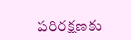పరిరక్షణకు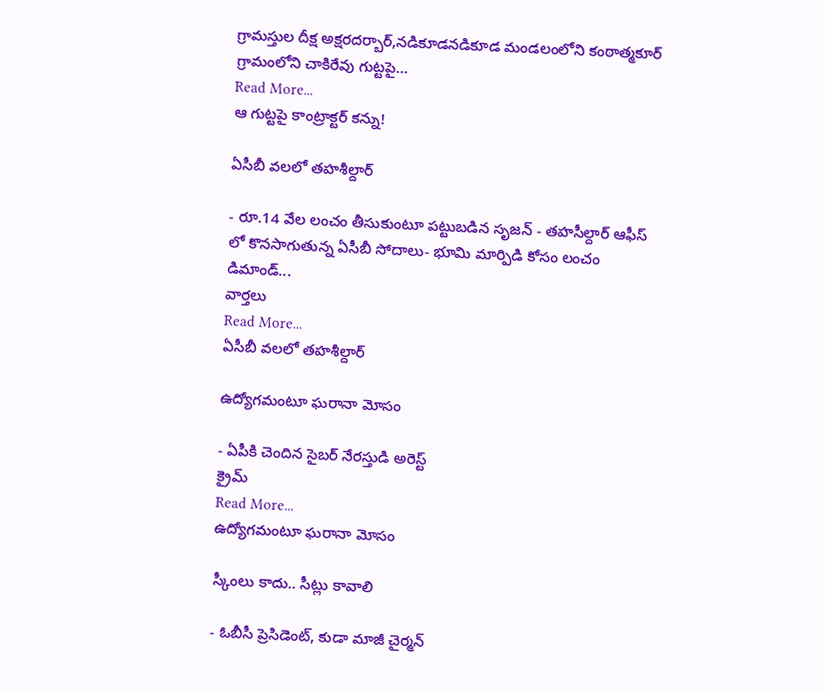గ్రామస్తుల దీక్ష అక్షరదర్బార్,నడికూడనడికూడ మండలంలోని కంఠాత్మకూర్ గ్రామంలోని చాకిరేవు గుట్టపై...
Read More...
ఆ గుట్టపై కాంట్రాక్టర్ కన్ను!

ఏసీబీ వలలో తహశీల్దార్

- రూ.14 వేల లంచం తీసుకుంటూ ప‌ట్టుబడిన సృజన్ - తహసీల్దార్‌ ఆఫీస్ లో కొన‌సాగుతున్న‌ ఏసీబీ సోదాలు- భూమి మార్పిడి కోసం లంచం డిమాండ్‌...
వార్తలు
Read More...
ఏసీబీ వలలో తహశీల్దార్

ఉద్యోగమంటూ ఘరానా మోసం

- ఏపీకి చెందిన సైబర్ నేరస్తుడి అరెస్ట్
క్రైమ్
Read More...
ఉద్యోగమంటూ ఘరానా మోసం

స్కీంలు కాదు.. సీట్లు కావాలి

- ఓబీసీ ప్రెసిడెంట్, కుడా మాజీ చైర్మన్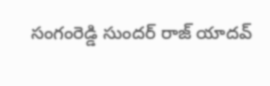సంగంరెడ్డి సుందర్ రాజ్ యాదవ్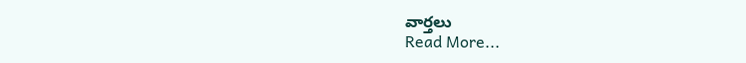వార్తలు
Read More...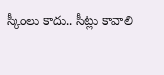స్కీంలు కాదు.. సీట్లు కావాలి